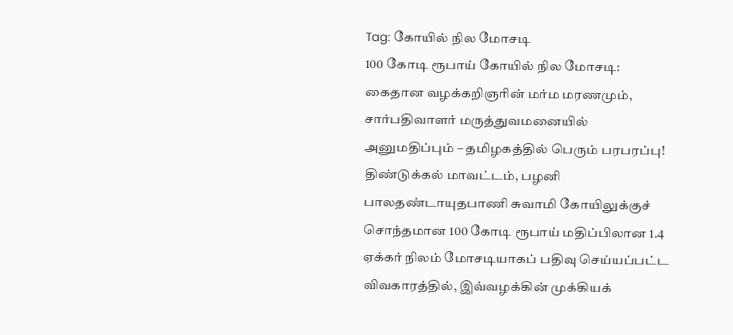Tag: கோயில் நில மோசடி
100 கோடி ரூபாய் கோயில் நில மோசடி: கைதான வழக்கறிஞரின் மர்ம மரணமும், சார்பதிவாளர் மருத்துவமனையில் அனுமதிப்பும் – தமிழகத்தில் பெரும் பரபரப்பு!
திண்டுக்கல் மாவட்டம், பழனி பாலதண்டாயுதபாணி சுவாமி கோயிலுக்குச் சொந்தமான 100 கோடி ரூபாய் மதிப்பிலான 1.4 ஏக்கர் நிலம் மோசடியாகப் பதிவு செய்யப்பட்ட விவகாரத்தில், இவ்வழக்கின் முக்கியக்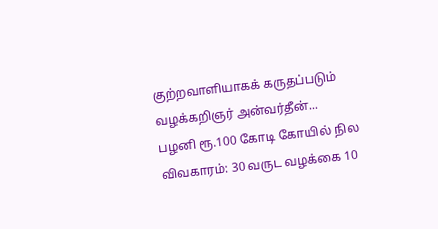குற்றவாளியாகக் கருதப்படும் வழக்கறிஞர் அன்வர்தீன்...
பழனி ரூ.100 கோடி கோயில் நில விவகாரம்: 30 வருட வழக்கை 10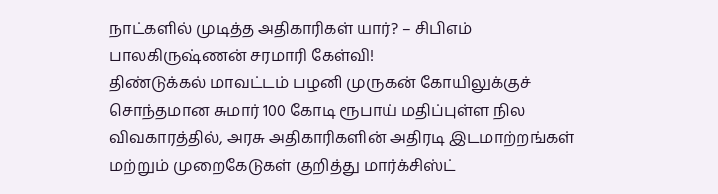நாட்களில் முடித்த அதிகாரிகள் யார்? – சிபிஎம் பாலகிருஷ்ணன் சரமாரி கேள்வி!
திண்டுக்கல் மாவட்டம் பழனி முருகன் கோயிலுக்குச் சொந்தமான சுமார் 100 கோடி ரூபாய் மதிப்புள்ள நில விவகாரத்தில், அரசு அதிகாரிகளின் அதிரடி இடமாற்றங்கள் மற்றும் முறைகேடுகள் குறித்து மார்க்சிஸ்ட்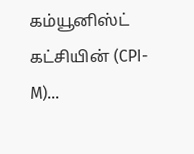கம்யூனிஸ்ட் கட்சியின் (CPI-M)...